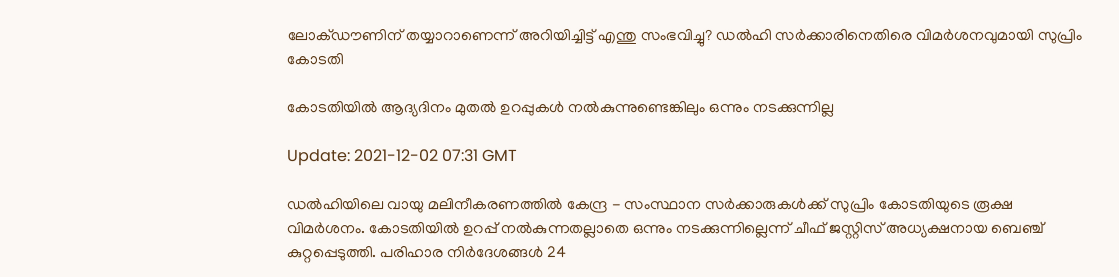ലോക്ഡൗണിന് തയ്യാറാണെന്ന് അറിയിച്ചിട്ട് എന്തു സംഭവിച്ചു? ഡല്‍ഹി സര്‍ക്കാരിനെതിരെ വിമര്‍ശനവുമായി സുപ്രിം കോടതി

കോടതിയിൽ ആദ്യദിനം മുതൽ ഉറപ്പുകൾ നൽകുന്നുണ്ടെങ്കിലും ഒന്നും നടക്കുന്നില്ല

Update: 2021-12-02 07:31 GMT

ഡൽഹിയിലെ വായു മലിനീകരണത്തിൽ കേന്ദ്ര - സംസ്ഥാന സർക്കാരുകൾക്ക് സുപ്രിം കോടതിയുടെ രൂക്ഷ വിമർശനം. കോടതിയിൽ ഉറപ്പ് നൽകുന്നതല്ലാതെ ഒന്നും നടക്കുന്നില്ലെന്ന് ചീഫ് ജസ്റ്റിസ് അധ്യക്ഷനായ ബെഞ്ച് കുറ്റപ്പെടുത്തി. പരിഹാര നിർദേശങ്ങള്‍ 24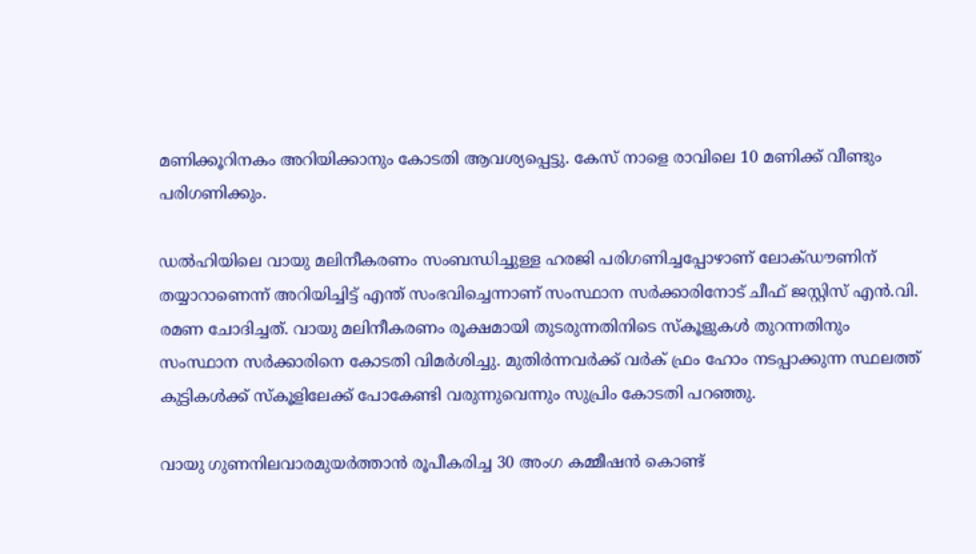മണിക്കൂറിനകം അറിയിക്കാനും കോടതി ആവശ്യപ്പെട്ടു. കേസ് നാളെ രാവിലെ 10 മണിക്ക് വീണ്ടും പരിഗണിക്കും.

ഡൽഹിയിലെ വായു മലിനീകരണം സംബന്ധിച്ചുള്ള ഹരജി പരിഗണിച്ചപ്പോഴാണ് ലോക്ഡൗണിന് തയ്യാറാണെന്ന് അറിയിച്ചിട്ട് എന്ത് സംഭവിച്ചെന്നാണ് സംസ്ഥാന സർക്കാരിനോട് ചീഫ് ജസ്റ്റിസ് എൻ.വി. രമണ ചോദിച്ചത്. വായു മലിനീകരണം രൂക്ഷമായി തുടരുന്നതിനിടെ സ്‌കൂളുകൾ തുറന്നതിനും സംസ്ഥാന സർക്കാരിനെ കോടതി വിമർശിച്ചു. മുതിർന്നവർക്ക് വർക് ഫ്രം ഹോം നടപ്പാക്കുന്ന സ്ഥലത്ത് കുട്ടികൾക്ക് സ്‌കൂളിലേക്ക് പോകേണ്ടി വരുന്നുവെന്നും സുപ്രിം കോടതി പറഞ്ഞു.

വായു ഗുണനിലവാരമുയർത്താൻ രൂപീകരിച്ച 30 അംഗ കമ്മീഷൻ കൊണ്ട്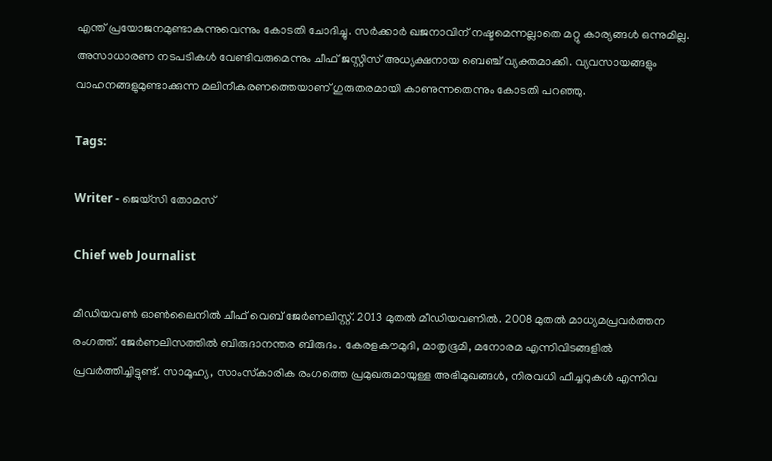എന്ത് പ്രയോജനമുണ്ടാകുന്നുവെന്നും കോടതി ചോദിച്ചു. സർക്കാർ ഖജനാവിന് നഷ്ടമെന്നല്ലാതെ മറ്റു കാര്യങ്ങൾ ഒന്നുമില്ല. അസാധാരണ നടപടികൾ വേണ്ടിവരുമെന്നും ചീഫ് ജസ്റ്റിസ് അധ്യക്ഷനായ ബെഞ്ച് വ്യക്തമാക്കി. വ്യവസായങ്ങളും വാഹനങ്ങളുമുണ്ടാക്കുന്ന മലിനീകരണത്തെയാണ് ഗുരുതരമായി കാണുന്നതെന്നും കോടതി പറഞ്ഞു.

Tags:

Writer - ജെയ്സി തോമസ്

Chief web Journalist

മീഡിയവൺ ഓൺലൈനിൽ ചീഫ് വെബ് ജേർണലിസ്റ്റ്. 2013 മുതൽ മീഡിയവണിൽ. 2008 മുതൽ മാധ്യമപ്രവർത്തന രംഗത്ത്. ജേർണലിസത്തിൽ ബിരുദാനന്തര ബിരുദം. കേരളകൗമുദി, മാതൃഭൂമി, മനോരമ എന്നിവിടങ്ങളിൽ പ്രവർത്തിച്ചിട്ടുണ്ട്. സാമൂഹ്യ, സാംസ്‌കാരിക രംഗത്തെ പ്രമുഖരുമായുള്ള അഭിമുഖങ്ങൾ, നിരവധി ഫീച്ചറുകൾ എന്നിവ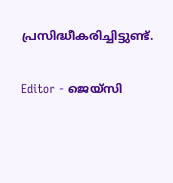പ്രസിദ്ധീകരിച്ചിട്ടുണ്ട്.

Editor - ജെയ്സി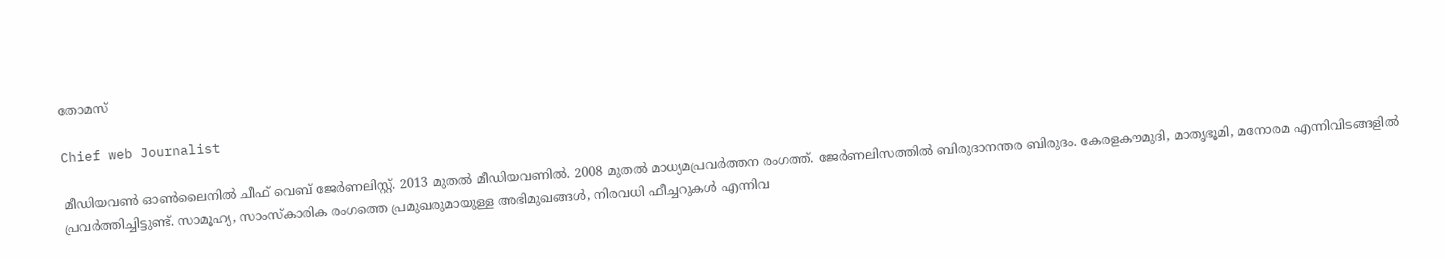തോമസ്

Chief web Journalist

മീഡിയവൺ ഓൺലൈനിൽ ചീഫ് വെബ് ജേർണലിസ്റ്റ്. 2013 മുതൽ മീഡിയവണിൽ. 2008 മുതൽ മാധ്യമപ്രവർത്തന രംഗത്ത്. ജേർണലിസത്തിൽ ബിരുദാനന്തര ബിരുദം. കേരളകൗമുദി, മാതൃഭൂമി, മനോരമ എന്നിവിടങ്ങളിൽ പ്രവർത്തിച്ചിട്ടുണ്ട്. സാമൂഹ്യ, സാംസ്‌കാരിക രംഗത്തെ പ്രമുഖരുമായുള്ള അഭിമുഖങ്ങൾ, നിരവധി ഫീച്ചറുകൾ എന്നിവ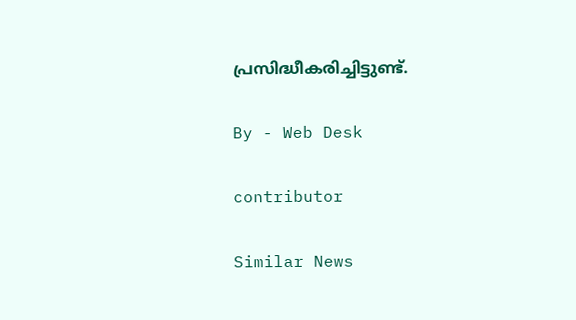പ്രസിദ്ധീകരിച്ചിട്ടുണ്ട്.

By - Web Desk

contributor

Similar News